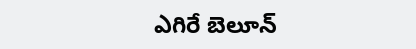ఎగిరే బెలూన్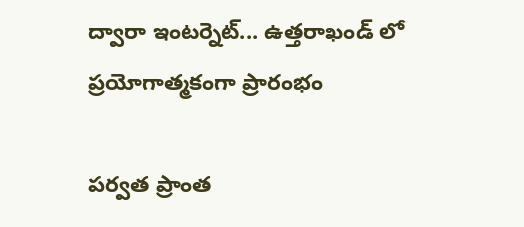ద్వారా ఇంటర్నెట్... ఉత్తరాఖండ్ లో ప్రయోగాత్మకంగా ప్రారంభం

పర్వత ప్రాంత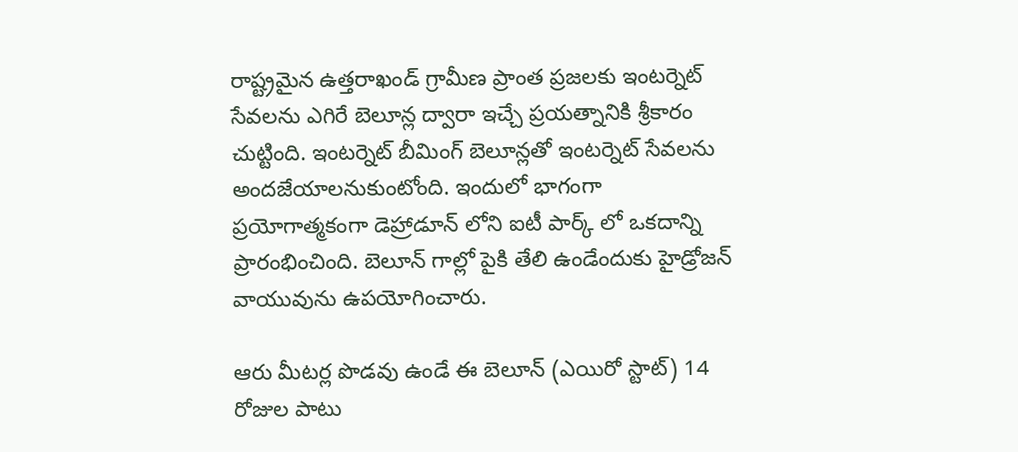రాష్ట్రమైన ఉత్తరాఖండ్ గ్రామీణ ప్రాంత ప్రజలకు ఇంటర్నెట్ సేవలను ఎగిరే బెలూన్ల ద్వారా ఇచ్చే ప్రయత్నానికి శ్రీకారం చుట్టింది. ఇంటర్నెట్ బీమింగ్ బెలూన్లతో ఇంటర్నెట్ సేవలను అందజేయాలనుకుంటోంది. ఇందులో భాగంగా ప్రయోగాత్మకంగా డెహ్రాడూన్ లోని ఐటీ పార్క్ లో ఒకదాన్ని ప్రారంభించింది. బెలూన్ గాల్లో పైకి తేలి ఉండేందుకు హైడ్రోజన్ వాయువును ఉపయోగించారు.

ఆరు మీటర్ల పొడవు ఉండే ఈ బెలూన్ (ఎయిరో స్టాట్) 14 రోజుల పాటు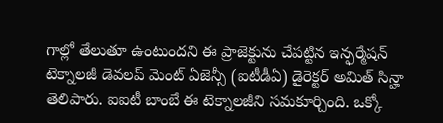గాల్లో తేలుతూ ఉంటుందని ఈ ప్రాజెక్టును చేపట్టిన ఇన్ఫర్మేషన్ టెక్నాలజీ డెవలప్ మెంట్ ఏజెన్సీ (ఐటీడీఏ) డైరెక్టర్ అమిత్ సిన్హా తెలిపారు. ఐఐటీ బాంబే ఈ టెక్నాలజీని సమకూర్చింది. ఒక్కో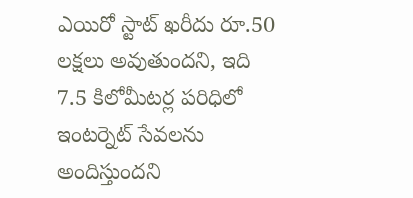ఎయిరో స్టాట్ ఖరీదు రూ.50 లక్షలు అవుతుందని, ఇది 7.5 కిలోమీటర్ల పరిధిలో ఇంటర్నెట్ సేవలను అందిస్తుందని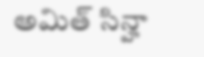అమిత్ సిన్హా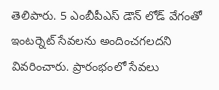తెలిపారు. 5 ఎంబీపీఎస్ డౌన్ లోడ్ వేగంతో ఇంటర్నెట్ సేవలను అందించగలదని వివరించారు. ప్రారంభంలో సేవలు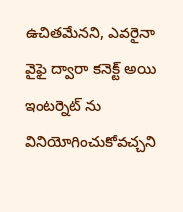ఉచితమేనని, ఎవరైనా వైఫై ద్వారా కనెక్ట్ అయి ఇంటర్నెట్ ను వినియోగించుకోవచ్చని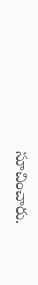సూచించారు.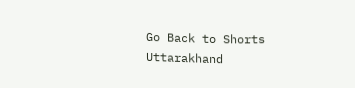Go Back to Shorts
Uttarakhand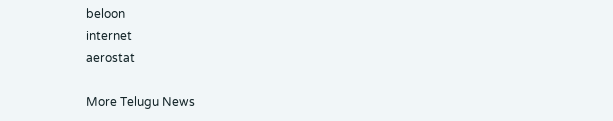beloon
internet
aerostat

More Telugu News